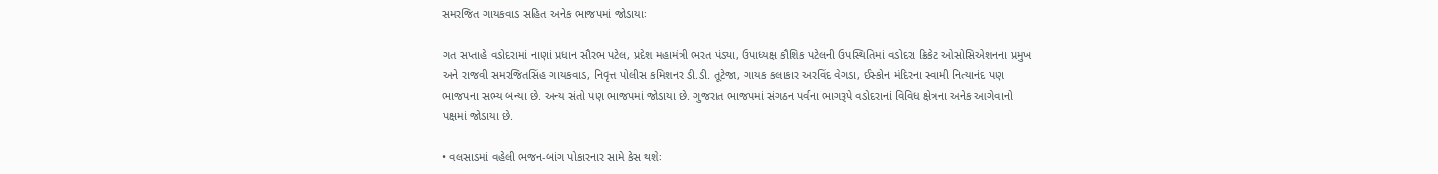સમરજિત ગાયકવાડ સહિત અનેક ભાજપમાં જોડાયાઃ

ગત સપ્તાહે વડોદરામાં નાણાં પ્રધાન સૌરભ પટેલ, પ્રદેશ મહામંત્રી ભરત પંડ્યા, ઉપાધ્યક્ષ કૌશિક પટેલની ઉપસ્થિતિમાં વડોદરા ક્રિકેટ ઓસોસિએશનના પ્રમુખ અને રાજવી સમરજિતસિંહ ગાયકવાડ, નિવૃત્ત પોલીસ કમિશનર ડી.ડી. તૂટેજા, ગાયક કલાકાર અરવિંદ વેગડા, ઈસ્કોન મંદિરના સ્વામી નિત્યાનંદ પણ ભાજપના સભ્ય બન્યા છે. અન્ય સંતો પણ ભાજપમાં જોડાયા છે. ગુજરાત ભાજપમાં સંગઠન પર્વના ભાગરૂપે વડોદરાનાં વિવિધ ક્ષેત્રના અનેક આગેવાનો પક્ષમાં જોડાયા છે.

• વલસાડમાં વહેલી ભજન-બાંગ પોકારનાર સામે કેસ થશેઃ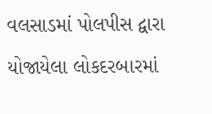વલસાડમાં પોલપીસ દ્વારા યોજાયેલા લોકદરબારમાં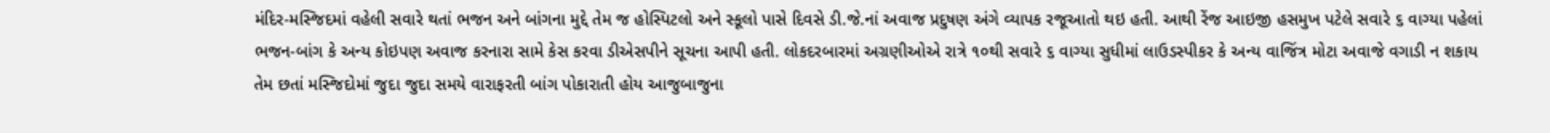મંદિર-મસ્જિદમાં વહેલી સવારે થતાં ભજન અને બાંગના મુદ્દે તેમ જ હોસ્પિટલો અને સ્કૂલો પાસે દિવસે ડી.જે.નાં અવાજ પ્રદુષણ અંગે વ્યાપક રજૂઆતો થઇ હતી. આથી રેંજ આઇજી હસમુખ પટેલે સવારે ૬ વાગ્યા પહેલાં ભજન-બાંગ કે અન્ય કોઇપણ અવાજ કરનારા સામે કેસ કરવા ડીએસપીને સૂચના આપી હતી. લોકદરબારમાં અગ્રણીઓએ રાત્રે ૧૦થી સવારે ૬ વાગ્યા સુધીમાં લાઉડસ્પીકર કે અન્ય વાજિંત્ર મોટા અવાજે વગાડી ન શકાય તેમ છતાં મસ્જિદોમાં જુદા જુદા સમયે વારાફરતી બાંગ પોકારાતી હોય આજુબાજુના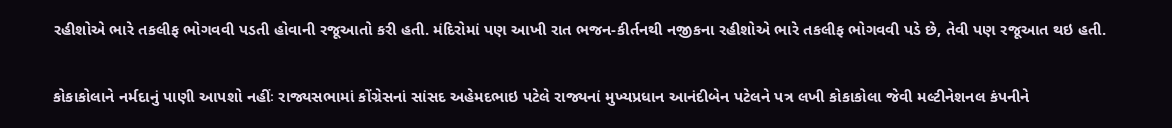રહીશોએ ભારે તકલીફ ભોગવવી પડતી હોવાની રજૂઆતો કરી હતી. મંદિરોમાં પણ આખી રાત ભજન-કીર્તનથી નજીકના રહીશોએ ભારે તકલીફ ભોગવવી પડે છે, તેવી પણ રજૂઆત થઇ હતી.

કોકાકોલાને નર્મદાનું પાણી આપશો નહીંઃ રાજ્યસભામાં કોંગ્રેસનાં સાંસદ અહેમદભાઇ પટેલે રાજ્યનાં મુખ્યપ્રધાન આનંદીબેન પટેલને પત્ર લખી કોકાકોલા જેવી મલ્ટીનેશનલ કંપનીને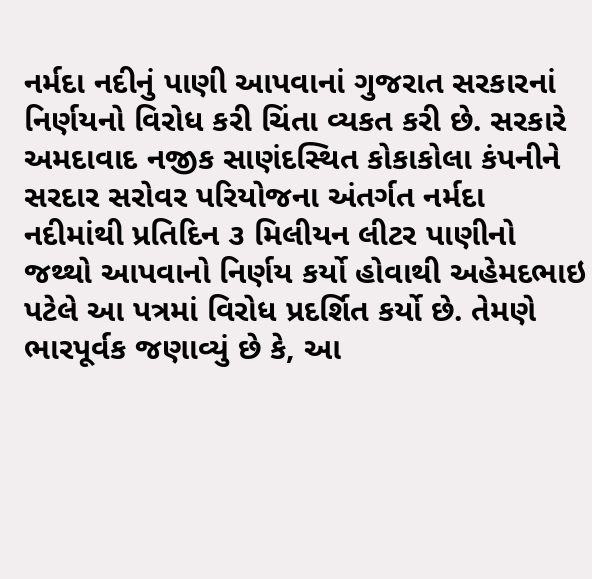નર્મદા નદીનું પાણી આપવાનાં ગુજરાત સરકારનાં નિર્ણયનો વિરોધ કરી ચિંતા વ્યકત કરી છે. સરકારે અમદાવાદ નજીક સાણંદસ્થિત કોકાકોલા કંપનીને સરદાર સરોવર પરિયોજના અંતર્ગત નર્મદા નદીમાંથી પ્રતિદિન ૩ મિલીયન લીટર પાણીનો જથ્થો આપવાનો નિર્ણય કર્યો હોવાથી અહેમદભાઇ પટેલે આ પત્રમાં વિરોધ પ્રદર્શિત કર્યો છે. તેમણે ભારપૂર્વક જણાવ્યું છે કે, આ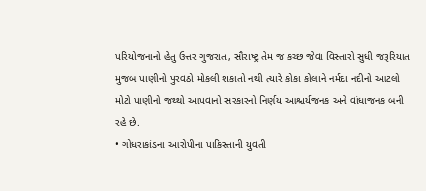પરિયોજનાનો હેતુ ઉત્તર ગુજરાત, સૌરાષ્ટ્ર તેમ જ કચ્છ જેવા વિસ્તારો સુધી જરૂરિયાત મુજબ પાણીનો પુરવઠો મોકલી શકાતો નથી ત્યારે કોકા કોલાને નર્મદા નદીનો આટલો મોટો પાણીનો જથ્થો આપવાનો સરકારનો નિર્ણય આશ્ચર્યજનક અને વાંધાજનક બની રહે છે.
• ગોધરાકાંડના આરોપીના પાકિસ્તાની યુવતી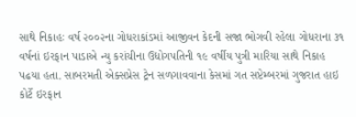સાથે નિકાહઃ વર્ષ ૨૦૦૨ના ગોધરાકાંડમાં આજીવન કેદની સજા ભોગવી રહેલા ગોધરાના ૩૧ વર્ષનાં ઇરફાન પાડાએ ન્યુ કરાંચીના ઉદ્યોગપતિની ૧૯ વર્ષીય પુત્રી મારિયા સાથે નિકાહ પઢયા હતા. સાબરમતી એક્સપ્રેસ ટ્રેન સળગાવવાના કેસમાં ગત સપ્ટેમ્બરમાં ગુજરાત હાઇ કોર્ટે ઇરફાન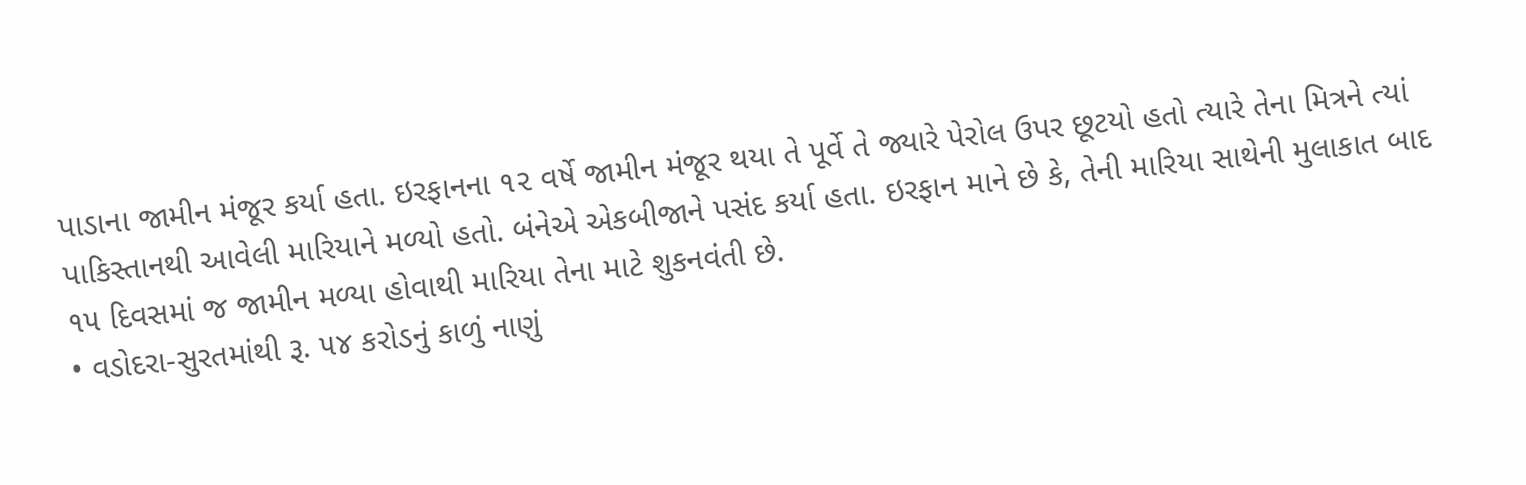પાડાના જામીન મંજૂર કર્યા હતા. ઇરફાનના ૧૨ વર્ષે જામીન મંજૂર થયા તે પૂર્વે તે જ્યારે પેરોલ ઉપર છૂટયો હતો ત્યારે તેના મિત્રને ત્યાં પાકિસ્તાનથી આવેલી મારિયાને મળ્યો હતો. બંનેએ એકબીજાને પસંદ કર્યા હતા. ઇરફાન માને છે કે, તેની મારિયા સાથેની મુલાકાત બાદ ૧૫ દિવસમાં જ જામીન મળ્યા હોવાથી મારિયા તેના માટે શુકનવંતી છે.
• વડોદરા-સુરતમાંથી રૂ. ૫૪ કરોડનું કાળું નાણું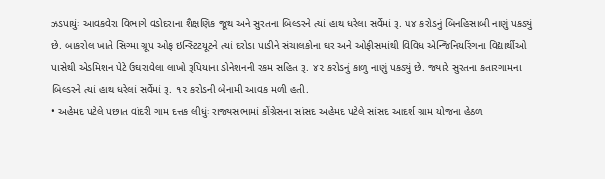ઝડપાયુંઃ આવકવેરા વિભાગે વડોદરાના શૈક્ષણિક જૂથ અને સુરતના બિલ્ડરને ત્યાં હાથ ધરેલા સર્વેમાં રૂ. ૫૪ કરોડનું બિનહિસાબી નાણું પકડ્યું છે. બાકરોલ ખાતે સિગ્મા ગ્રૂપ ઓફ ઇન્સ્ટિટયૂટને ત્યાં દરોડા પાડીને સંચાલકોના ઘર અને ઓફીસમાંથી વિવિધ એન્જિનિયરિંગના વિદ્યાર્થીઓ પાસેથી એડમિશન પેટે ઉઘરાવેલા લાખો રૂપિયાના ડોનેશનની રકમ સહિત રૂ. ૪૨ કરોડનું કાળુ નાણું પકડ્યું છે. જ્યારે સુરતના કતારગામના બિલ્ડરને ત્યાં હાથ ધરેલાં સર્વેમાં રૂ. ૧૨ કરોડની બેનામી આવક મળી હતી.
• અહેમદ પટેલે પછાત વાંદરી ગામ દત્તક લીધુંઃ રાજ્યસભામાં કોંગ્રેસના સાંસદ અહેમદ પટેલે સાંસદ આદર્શ ગ્રામ યોજના હેઠળ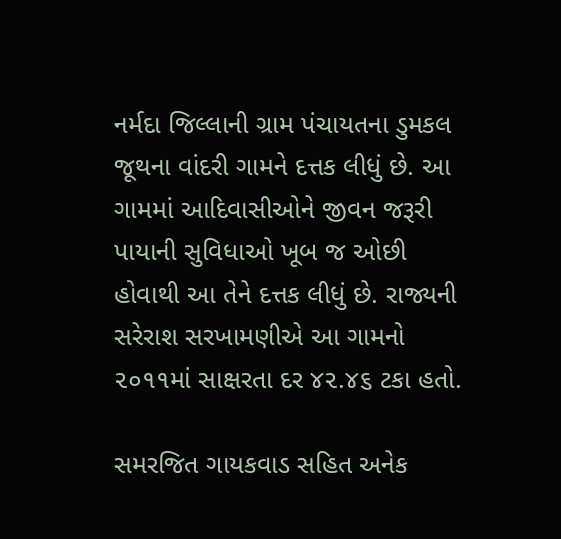નર્મદા જિલ્લાની ગ્રામ પંચાયતના ડુમકલ જૂથના વાંદરી ગામને દત્તક લીધું છે. આ ગામમાં આદિવાસીઓને જીવન જરૂરી પાયાની સુવિધાઓ ખૂબ જ ઓછી હોવાથી આ તેને દત્તક લીધું છે. રાજ્યની સરેરાશ સરખામણીએ આ ગામનો ૨૦૧૧માં સાક્ષરતા દર ૪૨.૪૬ ટકા હતો.

સમરજિત ગાયકવાડ સહિત અનેક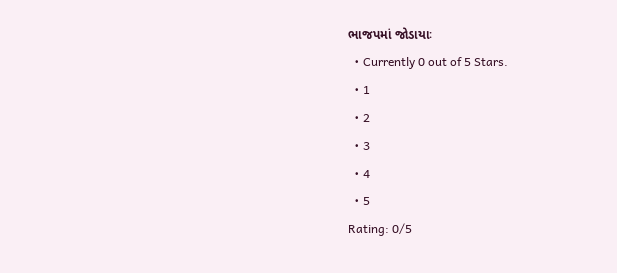ભાજપમાં જોડાયાઃ
  • Currently 0 out of 5 Stars.
  • 1
  • 2
  • 3
  • 4
  • 5
Rating: 0/5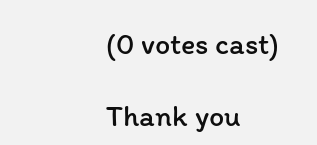(0 votes cast)

Thank you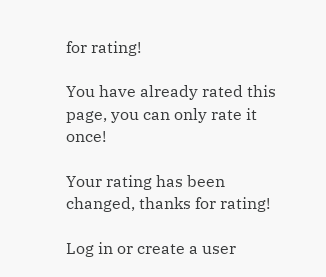for rating!

You have already rated this page, you can only rate it once!

Your rating has been changed, thanks for rating!

Log in or create a user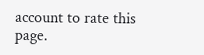account to rate this page.